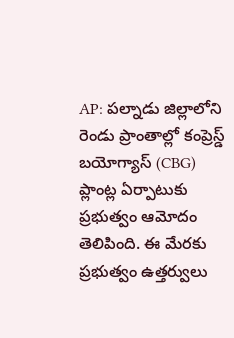AP: పల్నాడు జిల్లాలోని రెండు ప్రాంతాల్లో కంప్రెస్డ్ బయోగ్యాస్ (CBG) ప్లాంట్ల ఏర్పాటుకు ప్రభుత్వం ఆమోదం తెలిపింది. ఈ మేరకు ప్రభుత్వం ఉత్తర్వులు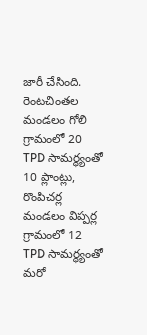జారీ చేసింది. రెంటచింతల మండలం గోలి గ్రామంలో 20 TPD సామర్థ్యంతో 10 ప్లాంట్లు, రొంపిచర్ల మండలం విప్పర్ల గ్రామంలో 12 TPD సామర్థ్యంతో మరో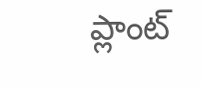ప్లాంట్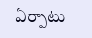ఏర్పాటు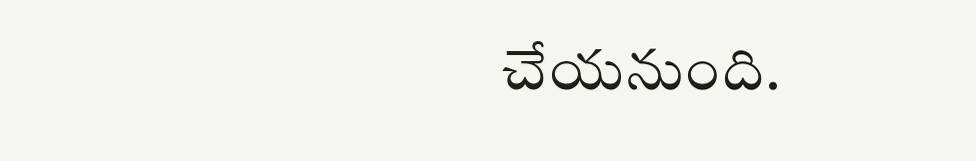చేయనుంది.